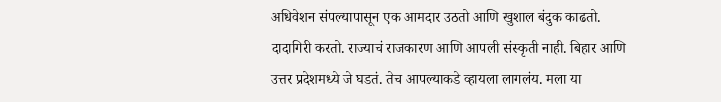अधिवेशन संपल्यापासून एक आमदार उठतो आणि खुशाल बंदुक काढतो. दादागिरी करतो. राज्याचं राजकारण आणि आपली संस्कृती नाही. बिहार आणि उत्तर प्रदेशमध्ये जे घडतं. तेच आपल्याकडे व्हायला लागलंय. मला या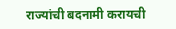राज्यांची बदनामी करायची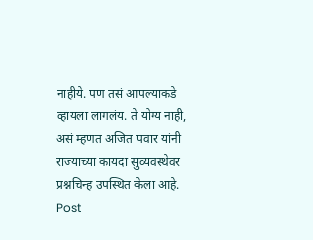नाहीये. पण तसं आपल्याकडे व्हायला लागलंय. ते योग्य नाही, असं म्हणत अजित पवार यांनी राज्याच्या कायदा सुव्यवस्थेवर प्रश्नचिन्ह उपस्थित केला आहे.
Post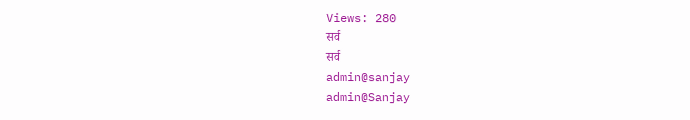Views: 280
सर्व
सर्व
admin@sanjay
admin@Sanjay